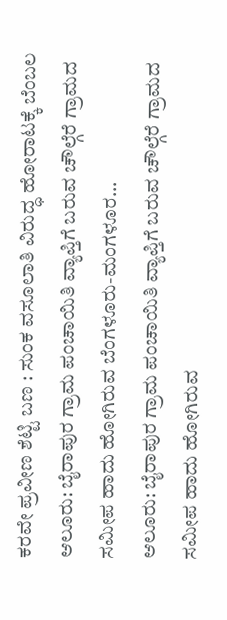ಕರವೇ ಪ್ರವೀಣ ಶೆಟ್ಟಿ ಬಣ : ಸುಂಕ ವಸೂಲಾತಿ ವಿರುದ್ಧ ಹೋರಾಟಕ್ಕೆ ಬೆಂಬಲ
ಆಲೂರು: ಬೈರಾಪುರ ಗ್ರಾಮ ಪಂಚಾಯಿತಿ ವ್ಯಾಪ್ತಿಗೆ ಬರುವ ಚೌಲ್ಗೆರೆ ಗ್ರಾಮದ ಸಮೀಪ ಹಾದು ಹೋಗಿರುವ ಬೆಂಗಳೂರು-ಮಂಗಳೂರ…
ಆಲೂರು: ಬೈರಾಪುರ ಗ್ರಾಮ ಪಂಚಾಯಿತಿ ವ್ಯಾಪ್ತಿಗೆ ಬರುವ ಚೌಲ್ಗೆರೆ ಗ್ರಾಮದ ಸಮೀಪ ಹಾದು ಹೋಗಿರುವ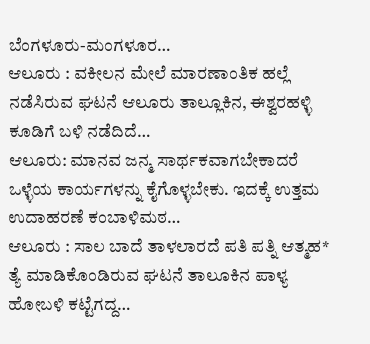ಬೆಂಗಳೂರು-ಮಂಗಳೂರ…
ಆಲೂರು : ವಕೀಲನ ಮೇಲೆ ಮಾರಣಾಂತಿಕ ಹಲ್ಲೆ ನಡೆಸಿರುವ ಘಟನೆ ಆಲೂರು ತಾಲ್ಲೂಕಿನ, ಈಶ್ವರಹಳ್ಳಿ ಕೂಡಿಗೆ ಬಳಿ ನಡೆದಿದೆ…
ಆಲೂರು: ಮಾನವ ಜನ್ಮ ಸಾರ್ಥಕವಾಗಬೇಕಾದರೆ ಒಳ್ಳೆಯ ಕಾರ್ಯಗಳನ್ನು ಕೈಗೊಳ್ಳಬೇಕು. ಇದಕ್ಕೆ ಉತ್ತಮ ಉದಾಹರಣೆ ಕಂಬಾಳಿಮಠ…
ಆಲೂರು : ಸಾಲ ಬಾದೆ ತಾಳಲಾರದೆ ಪತಿ ಪತ್ನಿ ಆತ್ಮಹ* ತ್ಯೆ ಮಾಡಿಕೊಂಡಿರುವ ಘಟನೆ ತಾಲೂಕಿನ ಪಾಳ್ಯ ಹೋಬಳಿ ಕಟ್ಟೆಗದ್ದ…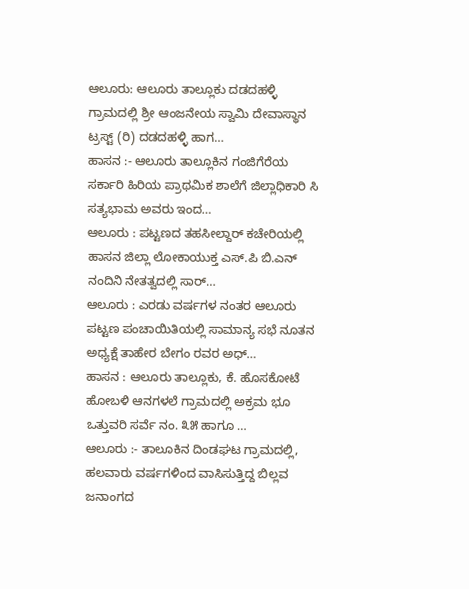ಆಲೂರು: ಆಲೂರು ತಾಲ್ಲೂಕು ದಡದಹಳ್ಳಿ ಗ್ರಾಮದಲ್ಲಿ ಶ್ರೀ ಆಂಜನೇಯ ಸ್ವಾಮಿ ದೇವಾಸ್ಥಾನ ಟ್ರಸ್ಟ್ (ರಿ) ದಡದಹಳ್ಳಿ ಹಾಗ…
ಹಾಸನ :- ಆಲೂರು ತಾಲ್ಲೂಕಿನ ಗಂಜಿಗೆರೆಯ ಸರ್ಕಾರಿ ಹಿರಿಯ ಪ್ರಾಥಮಿಕ ಶಾಲೆಗೆ ಜಿಲ್ಲಾಧಿಕಾರಿ ಸಿ ಸತ್ಯಭಾಮ ಅವರು ಇಂದ…
ಆಲೂರು : ಪಟ್ಟಣದ ತಹಸೀಲ್ದಾರ್ ಕಚೇರಿಯಲ್ಲಿ ಹಾಸನ ಜಿಲ್ಲಾ ಲೋಕಾಯುಕ್ತ ಎಸ್.ಪಿ ಬಿ.ಎನ್ ನಂದಿನಿ ನೇತತ್ವದಲ್ಲಿ ಸಾರ್…
ಆಲೂರು : ಎರಡು ವರ್ಷಗಳ ನಂತರ ಆಲೂರು ಪಟ್ಟಣ ಪಂಚಾಯಿತಿಯಲ್ಲಿ ಸಾಮಾನ್ಯ ಸಭೆ ನೂತನ ಅಧ್ಯಕ್ಷೆ ತಾಹೇರ ಬೇಗಂ ರವರ ಅಧ್…
ಹಾಸನ : ಆಲೂರು ತಾಲ್ಲೂಕು, ಕೆ. ಹೊಸಕೋಟೆ ಹೋಬಳಿ ಆನಗಳಲೆ ಗ್ರಾಮದಲ್ಲಿ ಅಕ್ರಮ ಭೂ ಒತ್ತುವರಿ ಸರ್ವೆ ನಂ. ೩೫ ಹಾಗೂ …
ಆಲೂರು :- ತಾಲೂಕಿನ ದಿಂಡಘಟ ಗ್ರಾಮದಲ್ಲಿ, ಹಲವಾರು ವರ್ಷಗಳಿಂದ ವಾಸಿಸುತ್ತಿದ್ದ ಬಿಲ್ಲವ ಜನಾಂಗದ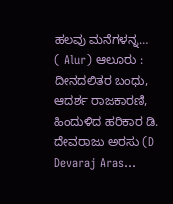ಹಲವು ಮನೆಗಳನ್ನ…
( Alur) ಆಲೂರು : ದೀನದಲಿತರ ಬಂಧು, ಆದರ್ಶ ರಾಜಕಾರಣಿ, ಹಿಂದುಳಿದ ಹರಿಕಾರ ಡಿ. ದೇವರಾಜು ಅರಸು (D Devaraj Aras…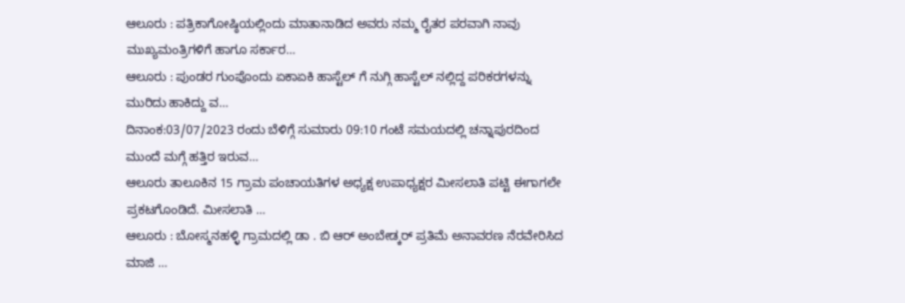ಆಲೂರು : ಪತ್ರಿಕಾಗೋಷ್ಠಿಯಲ್ಲಿಂದು ಮಾತಾನಾಡಿದ ಅವರು ನಮ್ಮ ರೈತರ ಪರವಾಗಿ ನಾವು ಮುಖ್ಯಮಂತ್ರಿಗಳಿಗೆ ಹಾಗೂ ಸರ್ಕಾರ…
ಆಲೂರು : ಪುಂಡರ ಗುಂಪೊಂದು ಏಕಾಏಕಿ ಹಾಸ್ಟೆಲ್ ಗೆ ನುಗ್ಗಿ ಹಾಸ್ಟೆಲ್ ನಲ್ಲಿದ್ದ ಪರಿಕರಗಳನ್ನು ಮುರಿದು ಹಾಕಿದ್ದು ವ…
ದಿನಾಂಕ:03/07/2023 ರಂದು ಬೆಳಿಗ್ಗೆ ಸುಮಾರು 09:10 ಗಂಟೆ ಸಮಯದಲ್ಲಿ ಚನ್ನಾಪುರದಿಂದ ಮುಂದೆ ಮಗ್ಗೆ ಹತ್ತಿರ ಇರುವ…
ಆಲೂರು ತಾಲೂಕಿನ 15 ಗ್ರಾಮ ಪಂಚಾಯತಿಗಳ ಅಧ್ಯಕ್ಷ ಉಪಾಧ್ಯಕ್ಷರ ಮೀಸಲಾತಿ ಪಟ್ಟಿ ಈಗಾಗಲೇ ಪ್ರಕಟಗೊಂಡಿದೆ. ಮೀಸಲಾತಿ …
ಆಲೂರು : ಬೋಸ್ಮನಹಳ್ಳಿ ಗ್ರಾಮದಲ್ಲಿ ಡಾ . ಬಿ ಆರ್ ಅಂಬೇಡ್ಕರ್ ಪ್ರತಿಮೆ ಅನಾವರಣ ನೆರವೇರಿಸಿದ ಮಾಜಿ …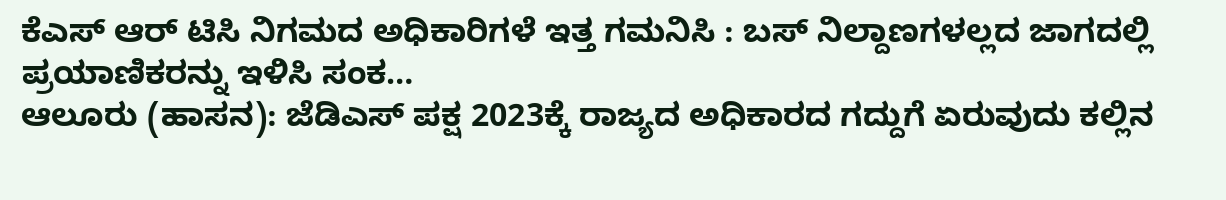ಕೆಎಸ್ ಆರ್ ಟಿಸಿ ನಿಗಮದ ಅಧಿಕಾರಿಗಳೆ ಇತ್ತ ಗಮನಿಸಿ : ಬಸ್ ನಿಲ್ದಾಣಗಳಲ್ಲದ ಜಾಗದಲ್ಲಿ ಪ್ರಯಾಣಿಕರನ್ನು ಇಳಿಸಿ ಸಂಕ…
ಆಲೂರು (ಹಾಸನ): ಜೆಡಿಎಸ್ ಪಕ್ಷ 2023ಕ್ಕೆ ರಾಜ್ಯದ ಅಧಿಕಾರದ ಗದ್ದುಗೆ ಏರುವುದು ಕಲ್ಲಿನ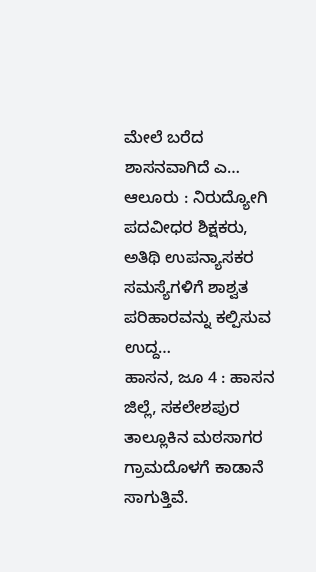ಮೇಲೆ ಬರೆದ ಶಾಸನವಾಗಿದೆ ಎ…
ಆಲೂರು : ನಿರುದ್ಯೋಗಿ ಪದವೀಧರ ಶಿಕ್ಷಕರು, ಅತಿಥಿ ಉಪನ್ಯಾಸಕರ ಸಮಸ್ಯೆಗಳಿಗೆ ಶಾಶ್ವತ ಪರಿಹಾರವನ್ನು ಕಲ್ಪಿಸುವ ಉದ್ದ…
ಹಾಸನ, ಜೂ 4 : ಹಾಸನ ಜಿಲ್ಲೆ, ಸಕಲೇಶಪುರ ತಾಲ್ಲೂಕಿನ ಮಠಸಾಗರ ಗ್ರಾಮದೊಳಗೆ ಕಾಡಾನೆ ಸಾಗುತ್ತಿವೆ.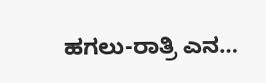ಹಗಲು-ರಾತ್ರಿ ಎನ…